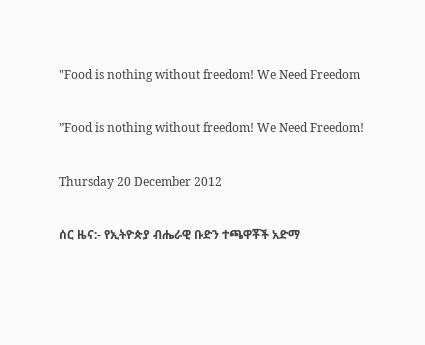"Food is nothing without freedom! We Need Freedom

”Food is nothing without freedom! We Need Freedom!

Thursday 20 December 2012

ሰር ዜና:- የኢትዮጵያ ብሔራዊ ቡድን ተጫዋቾች አድማ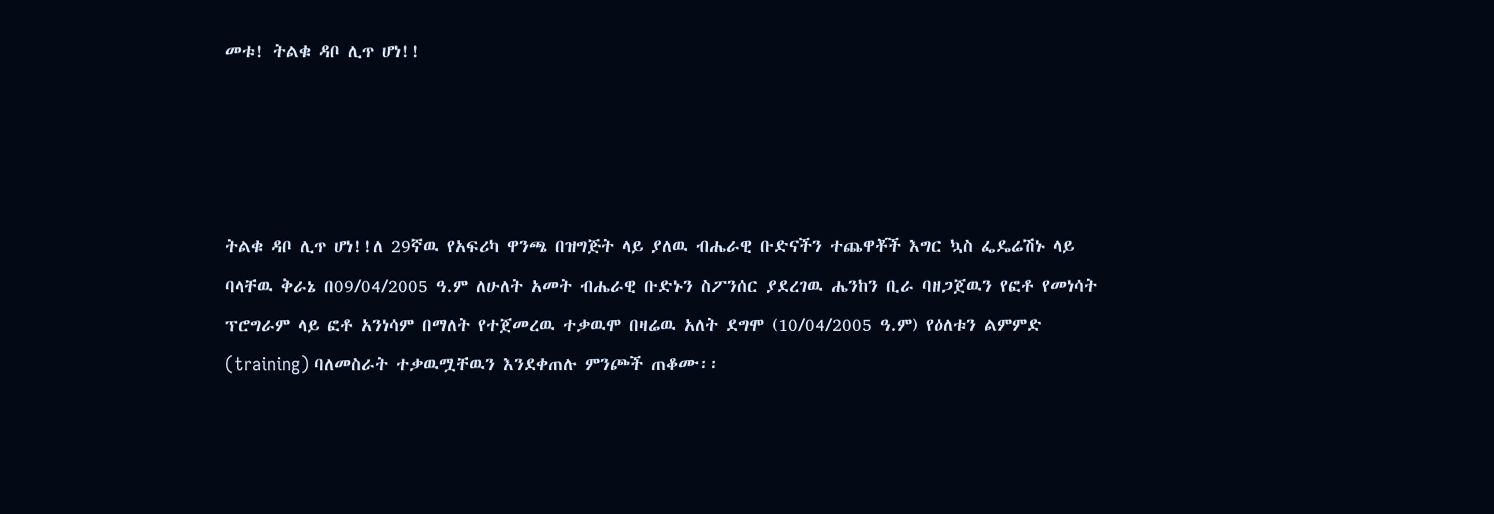መቱ! ትልቁ ዳቦ ሊጥ ሆነ!!




ትልቁ ዳቦ ሊጥ ሆነ!!ለ 29ኛዉ የአፍሪካ ዋንጫ በዝግጅት ላይ ያለዉ ብሔራዊ ቡድናችን ተጨዋቾች እግር ኳስ ፌዴሬሽኑ ላይ ባላቸዉ ቅራኔ በ09/04/2005 ዓ.ም ለሁለት አመት ብሔራዊ ቡድኑን ስፖንሰር ያደረገዉ ሔንከን ቢራ ባዘጋጀዉን የፎቶ የመነሳት ፕሮግራም ላይ ፎቶ አንነሳም በማለት የተጀመረዉ ተቃዉሞ በዛሬዉ አለት ደግሞ (10/04/2005 ዓ.ም) የዕለቱን ልምምድ (training) ባለመስራት ተቃዉሟቸዉን እንደቀጠሉ ምንጮች ጠቆሙ፡፡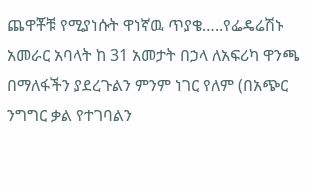ጨዋቾቹ የሚያነሱት ዋነኛዉ ጥያቄ…..የፌዴሬሽኑ አመራር አባላት ከ 31 አመታት በኃላ ለአፍሪካ ዋንጫ በማለፋችን ያደረጉልን ምንም ነገር የለም (በአጭር ንግግር ቃል የተገባልን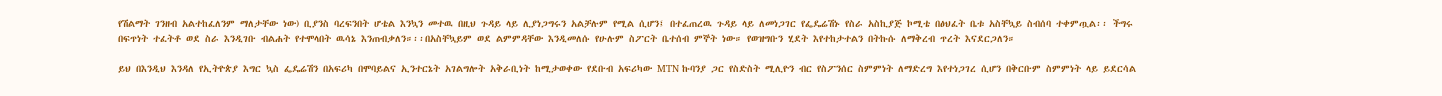የሽልማት ገንዘብ አልተከፈለንም ማለታቸው ነው) ቢያንስ ባረፍንበት ሆቴል እንኳን መተዉ በዚህ ጉዳይ ላይ ሊያነጋግሩን አልቻሉም የሚል ሲሆን፤ በተፈጠረዉ ጉዳይ ላይ ለመነጋገር የፌዴሬሽኑ የስራ አስኪያጅ ኮሚቴ በፅህፈት ቤቱ አስቸኳይ ስብሰባ ተቀምጧል፡፡ ችግሩ በፍጥነት ተፈትቶ ወደ ስራ እንዲገቡ ብልሐት የተሞላበት ዉሳኔ እንጠብቃለን።፡፡በአስቸኳይም ወደ ልምምዳቸው እንዲመለሱ የሁሉም ስፖርት ቤተሰብ ምኞት ነው። የወዝግቡን ሂደት እየተከታተልን በትኩሱ ለማቅረብ ጥረት እናደርጋለን።

ይህ በእንዲህ እንዳለ የኢትዮጵያ እግር ኳስ ፌዴሬሽን በአፍሪካ በሞባይልና ኢንተርኔት አገልግሎት አቅራቢነት ከሚታወቀው የደቡብ አፍሪካው MTN ኩባንያ ጋር የስድስት ሚሊዮን ብር የስፖንሰር ስምምነት ለማድረግ እየተነጋገረ ሲሆን በቅርቡም ስምምነት ላይ ይደርሳል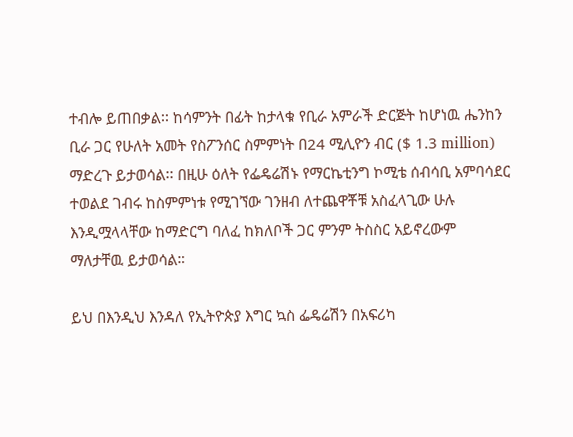ተብሎ ይጠበቃል፡፡ ከሳምንት በፊት ከታላቁ የቢራ አምራች ድርጅት ከሆነዉ ሔንከን ቢራ ጋር የሁለት አመት የስፖንሰር ስምምነት በ24 ሚሊዮን ብር ($ 1.3 million) ማድረጉ ይታወሳል፡፡ በዚሁ ዕለት የፌዴሬሽኑ የማርኬቲንግ ኮሚቴ ሰብሳቢ አምባሳደር ተወልደ ገብሩ ከስምምነቱ የሚገኘው ገንዘብ ለተጨዋቾቹ አስፈላጊው ሁሉ እንዲሟላላቸው ከማድርግ ባለፈ ከክለቦች ጋር ምንም ትስስር አይኖረውም ማለታቸዉ ይታወሳል።

ይህ በእንዲህ እንዳለ የኢትዮጵያ እግር ኳስ ፌዴሬሽን በአፍሪካ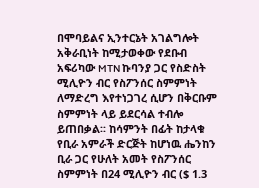በሞባይልና ኢንተርኔት አገልግሎት አቅራቢነት ከሚታወቀው የደቡብ አፍሪካው MTN ኩባንያ ጋር የስድስት ሚሊዮን ብር የስፖንሰር ስምምነት ለማድረግ እየተነጋገረ ሲሆን በቅርቡም ስምምነት ላይ ይደርሳል ተብሎ ይጠበቃል፡፡ ከሳምንት በፊት ከታላቁ የቢራ አምራች ድርጅት ከሆነዉ ሔንከን ቢራ ጋር የሁለት አመት የስፖንሰር ስምምነት በ24 ሚሊዮን ብር ($ 1.3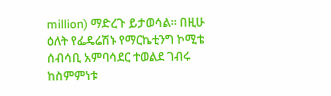million) ማድረጉ ይታወሳል፡፡ በዚሁ ዕለት የፌዴሬሽኑ የማርኬቲንግ ኮሚቴ ሰብሳቢ አምባሳደር ተወልደ ገብሩ ከስምምነቱ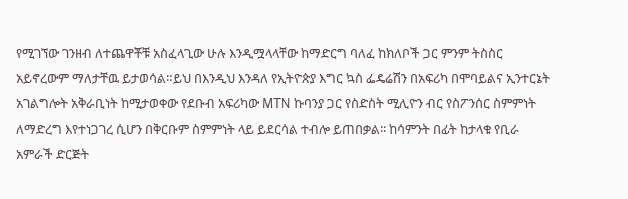የሚገኘው ገንዘብ ለተጨዋቾቹ አስፈላጊው ሁሉ እንዲሟላላቸው ከማድርግ ባለፈ ከክለቦች ጋር ምንም ትስስር አይኖረውም ማለታቸዉ ይታወሳል።ይህ በእንዲህ እንዳለ የኢትዮጵያ እግር ኳስ ፌዴሬሽን በአፍሪካ በሞባይልና ኢንተርኔት አገልግሎት አቅራቢነት ከሚታወቀው የደቡብ አፍሪካው MTN ኩባንያ ጋር የስድስት ሚሊዮን ብር የስፖንሰር ስምምነት ለማድረግ እየተነጋገረ ሲሆን በቅርቡም ስምምነት ላይ ይደርሳል ተብሎ ይጠበቃል፡፡ ከሳምንት በፊት ከታላቁ የቢራ አምራች ድርጅት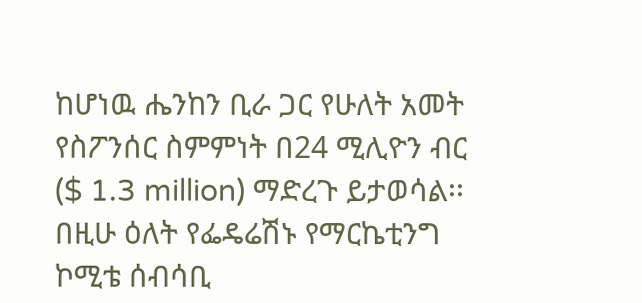ከሆነዉ ሔንከን ቢራ ጋር የሁለት አመት የስፖንሰር ስምምነት በ24 ሚሊዮን ብር ($ 1.3 million) ማድረጉ ይታወሳል፡፡ በዚሁ ዕለት የፌዴሬሽኑ የማርኬቲንግ ኮሚቴ ሰብሳቢ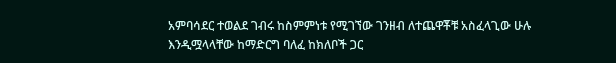አምባሳደር ተወልደ ገብሩ ከስምምነቱ የሚገኘው ገንዘብ ለተጨዋቾቹ አስፈላጊው ሁሉ እንዲሟላላቸው ከማድርግ ባለፈ ከክለቦች ጋር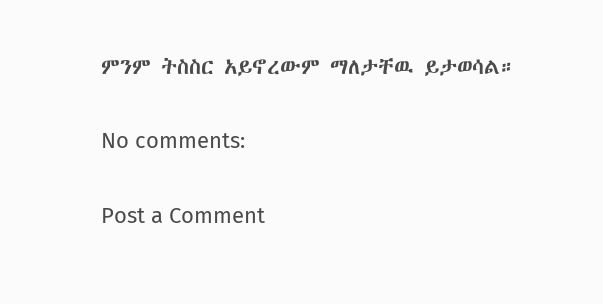ምንም ትስስር አይኖረውም ማለታቸዉ ይታወሳል።

No comments:

Post a Comment